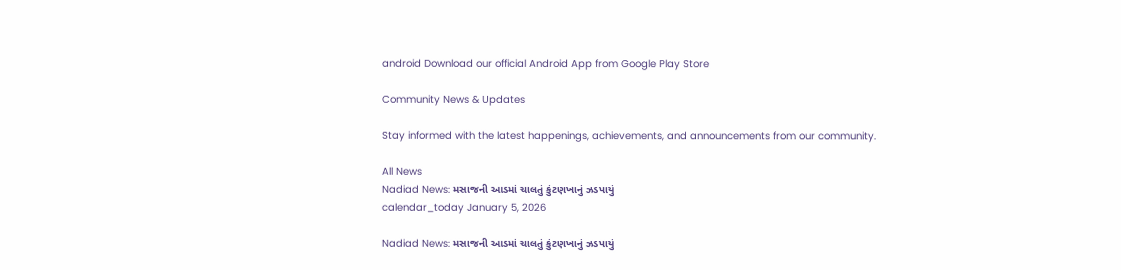android Download our official Android App from Google Play Store

Community News & Updates

Stay informed with the latest happenings, achievements, and announcements from our community.

All News
Nadiad News: મસાજની આડમાં ચાલતું કુંટણખાનું ઝડપાયું
calendar_today January 5, 2026

Nadiad News: મસાજની આડમાં ચાલતું કુંટણખાનું ઝડપાયું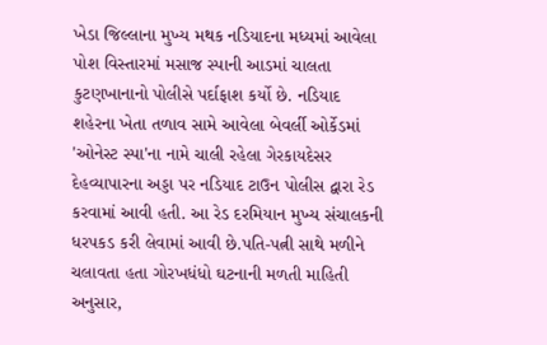ખેડા જિલ્લાના મુખ્ય મથક નડિયાદના મધ્યમાં આવેલા પોશ વિસ્તારમાં મસાજ સ્પાની આડમાં ચાલતા કુટણખાનાનો પોલીસે પર્દાફાશ કર્યો છે. નડિયાદ શહેરના ખેતા તળાવ સામે આવેલા બેવર્લી ઓર્કેડમાં 'ઓનેસ્ટ સ્પા'ના નામે ચાલી રહેલા ગેરકાયદેસર દેહવ્યાપારના અડ્ડા પર નડિયાદ ટાઉન પોલીસ દ્વારા રેડ કરવામાં આવી હતી. આ રેડ દરમિયાન મુખ્ય સંચાલકની ધરપકડ કરી લેવામાં આવી છે.પતિ-પત્ની સાથે મળીને ચલાવતા હતા ગોરખધંધો ઘટનાની મળતી માહિતી અનુસાર,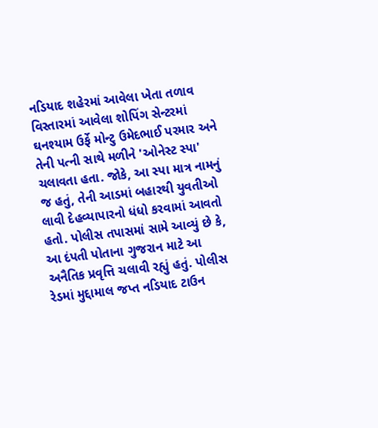નડિયાદ શહેરમાં આવેલા ખેતા તળાવ વિસ્તારમાં આવેલા શોપિંગ સેન્ટરમાં ઘનશ્યામ ઉર્ફે મોન્ટુ ઉમેદભાઈ પરમાર અને તેની પત્ની સાથે મળીને 'ઓનેસ્ટ સ્પા' ચલાવતા હતા. જોકે, આ સ્પા માત્ર નામનું જ હતું, તેની આડમાં બહારથી યુવતીઓ લાવી દેહવ્યાપારનો ધંધો કરવામાં આવતો હતો. પોલીસ તપાસમાં સામે આવ્યું છે કે, આ દંપતી પોતાના ગુજરાન માટે આ અનૈતિક પ્રવૃત્તિ ચલાવી રહ્યું હતું. પોલીસ રેડમાં મુદ્દામાલ જપ્ત નડિયાદ ટાઉન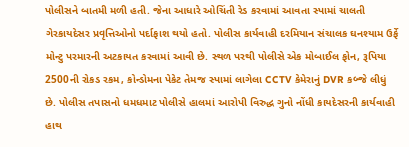પોલીસને બાતમી મળી હતી. જેના આધારે ઓચિંતી રેડ કરવામાં આવતા સ્પામાં ચાલતી ગેરકાયદેસર પ્રવૃત્તિઓનો પર્દાફાશ થયો હતો. પોલીસ કાર્યવાહી દરમિયાન સંચાલક ઘનશ્યામ ઉર્ફે મોન્ટુ પરમારની અટકાયત કરવામાં આવી છે. સ્થળ પરથી પોલીસે એક મોબાઈલ ફોન, રૂપિયા 2500ની રોકડ રકમ, કોન્ડોમના પેકેટ તેમજ સ્પામાં લાગેલા CCTV કેમેરાનું DVR કબ્જે લીધું છે. પોલીસ તપાસનો ધમધમાટ પોલીસે હાલમાં આરોપી વિરુદ્ધ ગુનો નોંધી કાયદેસરની કાર્યવાહી હાથ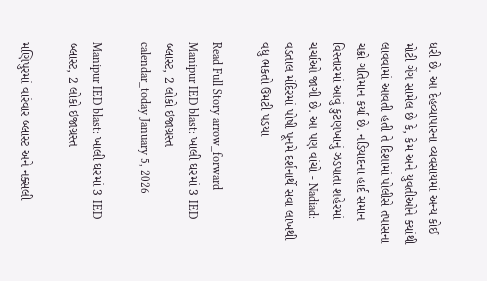ધરી છે. આ દેહવ્યાપારના વ્યવસાયમાં અન્ય કોઈ મોટી ગેંગ સામેલ છે કે, કેમ અને યુવતીઓને ક્યાંથી લાવવામાં આવતી હતી તે દિશામાં પોલીસે તપાસના ચક્રો ગતિમાન કર્યા છે. નડિયાદના હાર્દ સમાન વિસ્તારમાં આવું કુટણખાનું ઝડપાતા શહેરમાં ચર્ચાઓ જાગી છે. આ પણ વાંચો - Nadiad: વડતાલ મંદિરમાં પોષી પૂનમે દર્શનાર્થે સવા લાખથી વધુ ભકતો ઉમટી પડયા

Read Full Story arrow_forward
Manipur IED blast: ખાલી ઘરમાં 3 IED બ્લાસ્ટ, 2 લોકો ઇજાગ્રસ્ત
calendar_today January 5, 2026

Manipur IED blast: ખાલી ઘરમાં 3 IED બ્લાસ્ટ, 2 લોકો ઇજાગ્રસ્ત

મણિપુરમાં વારંવાર બ્લાસ્ટ અને નક્સલી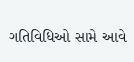ગતિવિધિઓ સામે આવે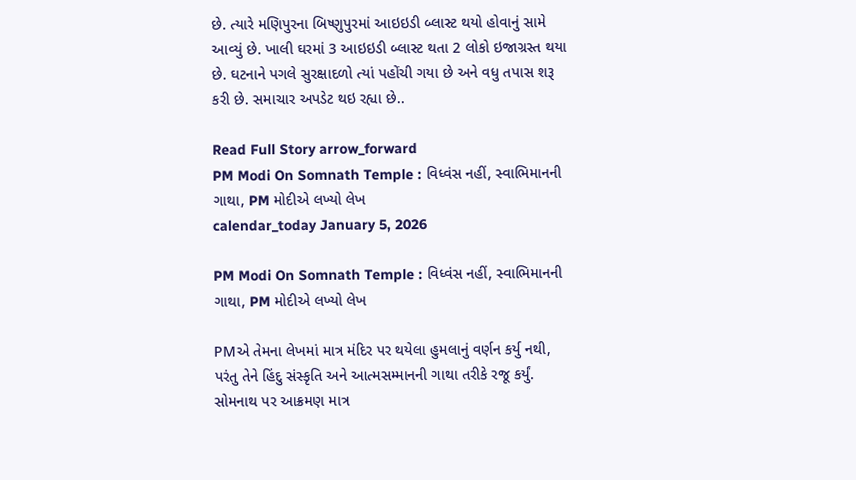છે. ત્યારે મણિપુરના બિષ્ણુપુરમાં આઇઇડી બ્લાસ્ટ થયો હોવાનું સામે આવ્યું છે. ખાલી ઘરમાં 3 આઇઇડી બ્લાસ્ટ થતા 2 લોકો ઇજાગ્રસ્ત થયા છે. ઘટનાને પગલે સુરક્ષાદળો ત્યાં પહોંચી ગયા છે અને વધુ તપાસ શરૂ કરી છે. સમાચાર અપડેટ થઇ રહ્યા છે..

Read Full Story arrow_forward
PM Modi On Somnath Temple : વિધ્વંસ નહીં, સ્વાભિમાનની ગાથા, PM મોદીએ લખ્યો લેખ
calendar_today January 5, 2026

PM Modi On Somnath Temple : વિધ્વંસ નહીં, સ્વાભિમાનની ગાથા, PM મોદીએ લખ્યો લેખ

PMએ તેમના લેખમાં માત્ર મંદિર પર થયેલા હુમલાનું વર્ણન કર્યુ નથી, પરંતુ તેને હિંદુ સંસ્કૃતિ અને આત્મસમ્માનની ગાથા તરીકે રજૂ કર્યું. સોમનાથ પર આક્રમણ માત્ર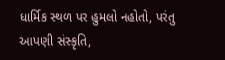ધાર્મિક સ્થળ પર હુમલો નહોતો, પરંતુ આપણી સંસ્કૃતિ,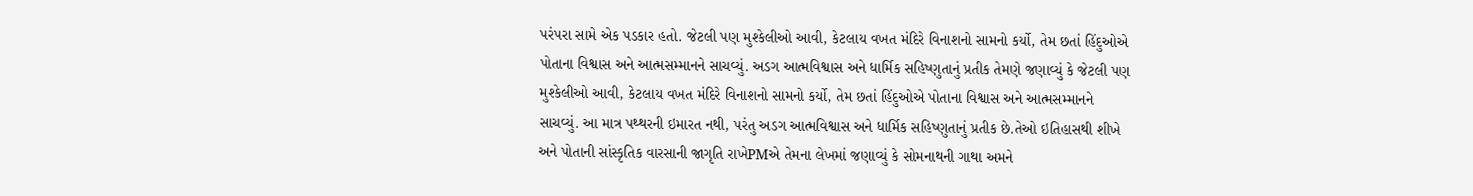પરંપરા સામે એક પડકાર હતો. જેટલી પણ મુશ્કેલીઓ આવી, કેટલાય વખત મંદિરે વિનાશનો સામનો કર્યો, તેમ છતાં હિંદુઓએ પોતાના વિશ્વાસ અને આત્મસમ્માનને સાચવ્યું. અડગ આત્મવિશ્વાસ અને ધાર્મિક સહિષ્ણુતાનું પ્રતીક તેમણે જણાવ્યું કે જેટલી પણ મુશ્કેલીઓ આવી, કેટલાય વખત મંદિરે વિનાશનો સામનો કર્યો, તેમ છતાં હિંદુઓએ પોતાના વિશ્વાસ અને આત્મસમ્માનને સાચવ્યું. આ માત્ર પથ્થરની ઇમારત નથી, પરંતુ અડગ આત્મવિશ્વાસ અને ધાર્મિક સહિષ્ણુતાનું પ્રતીક છે.તેઓ ઇતિહાસથી શીખે અને પોતાની સાંસ્કૃતિક વારસાની જાગૃતિ રાખેPMએ તેમના લેખમાં જણાવ્યું કે સોમનાથની ગાથા અમને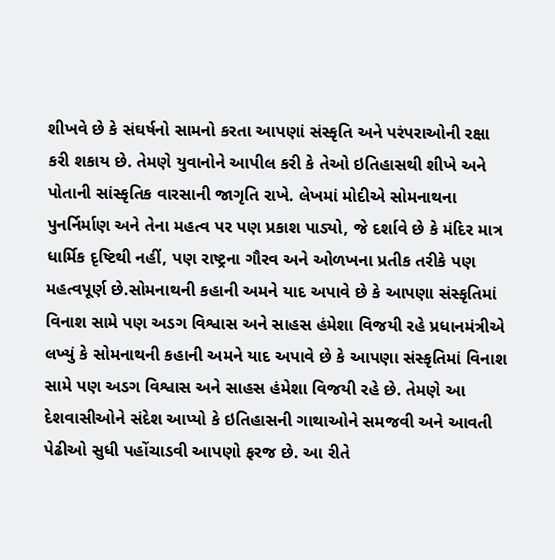શીખવે છે કે સંઘર્ષનો સામનો કરતા આપણાં સંસ્કૃતિ અને પરંપરાઓની રક્ષા કરી શકાય છે. તેમણે યુવાનોને આપીલ કરી કે તેઓ ઇતિહાસથી શીખે અને પોતાની સાંસ્કૃતિક વારસાની જાગૃતિ રાખે. લેખમાં મોદીએ સોમનાથના પુનર્નિર્માણ અને તેના મહત્વ પર પણ પ્રકાશ પાડ્યો, જે દર્શાવે છે કે મંદિર માત્ર ધાર્મિક દૃષ્ટિથી નહીં, પણ રાષ્ટ્રના ગૌરવ અને ઓળખના પ્રતીક તરીકે પણ મહત્વપૂર્ણ છે.સોમનાથની કહાની અમને યાદ અપાવે છે કે આપણા સંસ્કૃતિમાં વિનાશ સામે પણ અડગ વિશ્વાસ અને સાહસ હંમેશા વિજયી રહે પ્રધાનમંત્રીએ લખ્યું કે સોમનાથની કહાની અમને યાદ અપાવે છે કે આપણા સંસ્કૃતિમાં વિનાશ સામે પણ અડગ વિશ્વાસ અને સાહસ હંમેશા વિજયી રહે છે. તેમણે આ દેશવાસીઓને સંદેશ આપ્યો કે ઇતિહાસની ગાથાઓને સમજવી અને આવતી પેઢીઓ સુધી પહોંચાડવી આપણો ફરજ છે. આ રીતે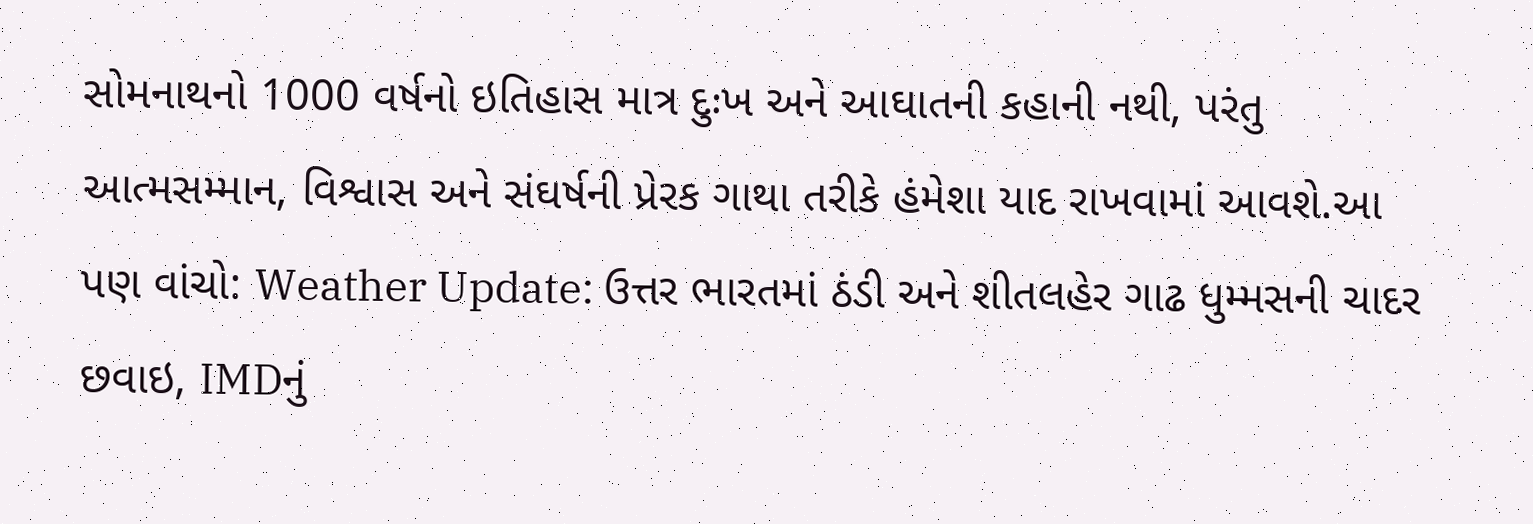સોમનાથનો 1000 વર્ષનો ઇતિહાસ માત્ર દુઃખ અને આઘાતની કહાની નથી, પરંતુ આત્મસમ્માન, વિશ્વાસ અને સંઘર્ષની પ્રેરક ગાથા તરીકે હંમેશા યાદ રાખવામાં આવશે.આ પણ વાંચો: Weather Update: ઉત્તર ભારતમાં ઠંડી અને શીતલહેર ગાઢ ધુમ્મસની ચાદર છવાઇ, IMDનું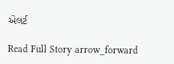એલર્ટ

Read Full Story arrow_forward